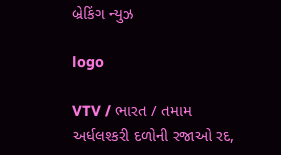બ્રેકિંગ ન્યુઝ

logo

VTV / ભારત / તમામ અર્ધલશ્કરી દળોની રજાઓ રદ,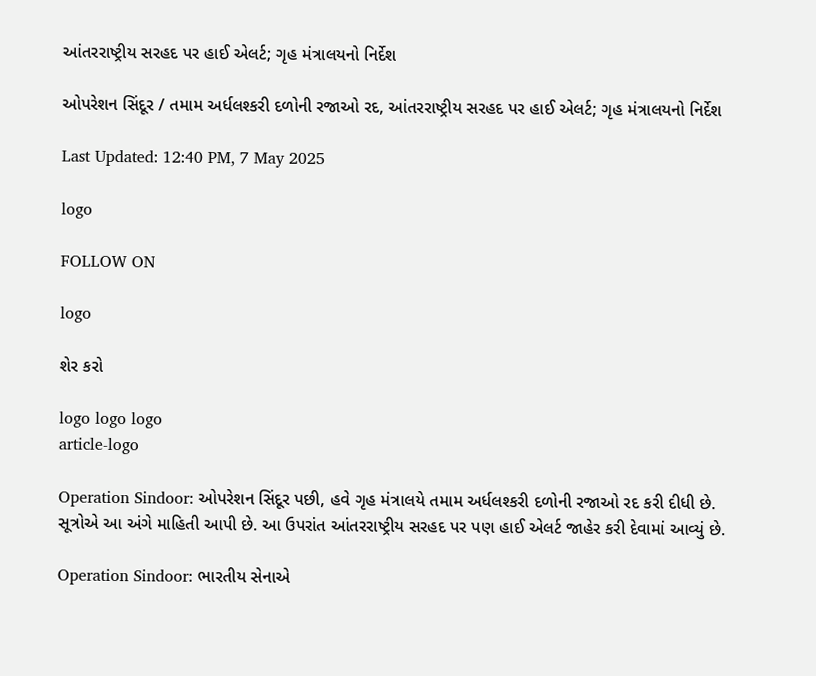આંતરરાષ્ટ્રીય સરહદ પર હાઈ એલર્ટ; ગૃહ મંત્રાલયનો નિર્દેશ

ઓપરેશન સિંદૂર / તમામ અર્ધલશ્કરી દળોની રજાઓ રદ, આંતરરાષ્ટ્રીય સરહદ પર હાઈ એલર્ટ; ગૃહ મંત્રાલયનો નિર્દેશ

Last Updated: 12:40 PM, 7 May 2025

logo

FOLLOW ON

logo

શેર કરો

logo logo logo
article-logo

Operation Sindoor: ઓપરેશન સિંદૂર પછી, હવે ગૃહ મંત્રાલયે તમામ અર્ધલશ્કરી દળોની રજાઓ રદ કરી દીધી છે. સૂત્રોએ આ અંગે માહિતી આપી છે. આ ઉપરાંત આંતરરાષ્ટ્રીય સરહદ પર પણ હાઈ એલર્ટ જાહેર કરી દેવામાં આવ્યું છે.

Operation Sindoor: ભારતીય સેનાએ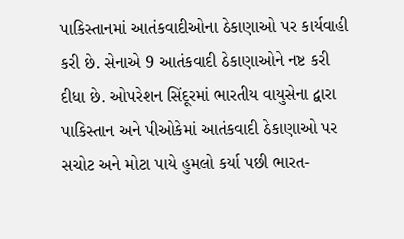પાકિસ્તાનમાં આતંકવાદીઓના ઠેકાણાઓ પર કાર્યવાહી કરી છે. સેનાએ 9 આતંકવાદી ઠેકાણાઓને નષ્ટ કરી દીધા છે. ઓપરેશન સિંદૂરમાં ભારતીય વાયુસેના દ્વારા પાકિસ્તાન અને પીઓકેમાં આતંકવાદી ઠેકાણાઓ પર સચોટ અને મોટા પાયે હુમલો કર્યા પછી ભારત-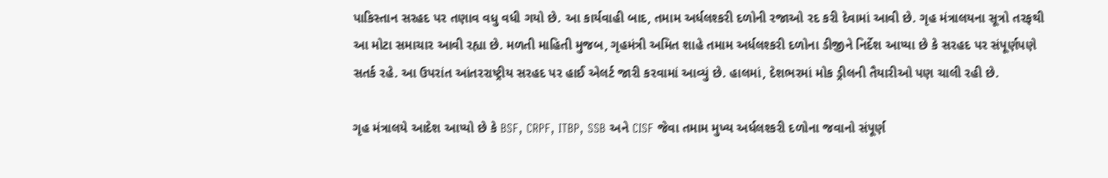પાકિસ્તાન સરહદ પર તણાવ વધુ વધી ગયો છે. આ કાર્યવાહી બાદ, તમામ અર્ધલશ્કરી દળોની રજાઓ રદ કરી દેવામાં આવી છે. ગૃહ મંત્રાલયના સૂત્રો તરફથી આ મોટા સમાચાર આવી રહ્યા છે. મળતી માહિતી મુજબ, ગૃહમંત્રી અમિત શાહે તમામ અર્ધલશ્કરી દળોના ડીજીને નિર્દેશ આપ્યા છે કે સરહદ પર સંપૂર્ણપણે સતર્ક રહે. આ ઉપરાંત આંતરરાષ્ટ્રીય સરહદ પર હાઈ એલર્ટ જારી કરવામાં આવ્યું છે. હાલમાં, દેશભરમાં મોક ડ્રીલની તૈયારીઓ પણ ચાલી રહી છે.

ગૃહ મંત્રાલયે આદેશ આપ્યો છે કે BSF, CRPF, ITBP, SSB અને CISF જેવા તમામ મુખ્ય અર્ધલશ્કરી દળોના જવાનો સંપૂર્ણ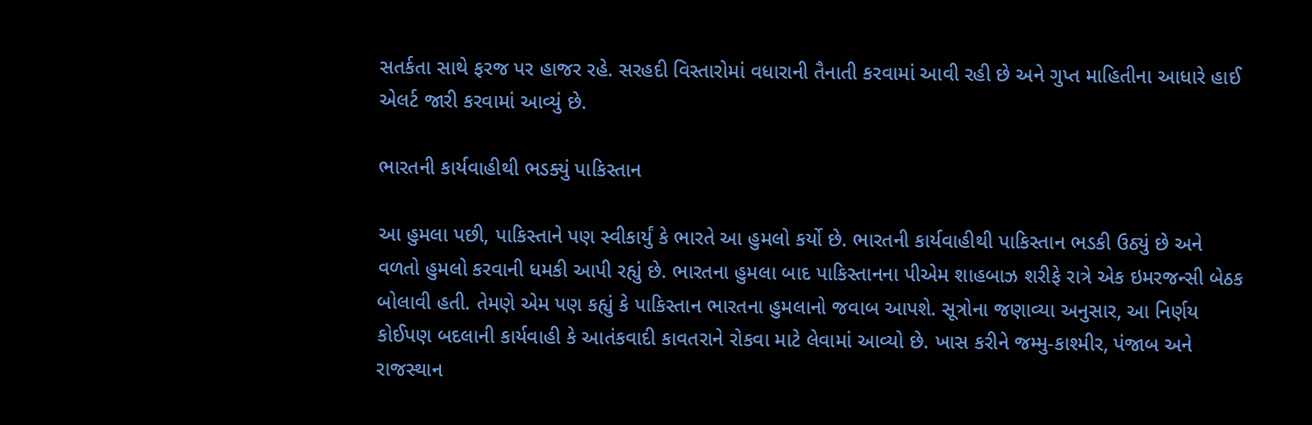સતર્કતા સાથે ફરજ પર હાજર રહે. સરહદી વિસ્તારોમાં વધારાની તૈનાતી કરવામાં આવી રહી છે અને ગુપ્ત માહિતીના આધારે હાઈ એલર્ટ જારી કરવામાં આવ્યું છે.

ભારતની કાર્યવાહીથી ભડક્યું પાકિસ્તાન

આ હુમલા પછી, પાકિસ્તાને પણ સ્વીકાર્યું કે ભારતે આ હુમલો કર્યો છે. ભારતની કાર્યવાહીથી પાકિસ્તાન ભડકી ઉઠ્યું છે અને વળતો હુમલો કરવાની ધમકી આપી રહ્યું છે. ભારતના હુમલા બાદ પાકિસ્તાનના પીએમ શાહબાઝ શરીફે રાત્રે એક ઇમરજન્સી બેઠક બોલાવી હતી. તેમણે એમ પણ કહ્યું કે પાકિસ્તાન ભારતના હુમલાનો જવાબ આપશે. સૂત્રોના જણાવ્યા અનુસાર, આ નિર્ણય કોઈપણ બદલાની કાર્યવાહી કે આતંકવાદી કાવતરાને રોકવા માટે લેવામાં આવ્યો છે. ખાસ કરીને જમ્મુ-કાશ્મીર, પંજાબ અને રાજસ્થાન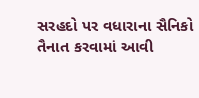સરહદો પર વધારાના સૈનિકો તૈનાત કરવામાં આવી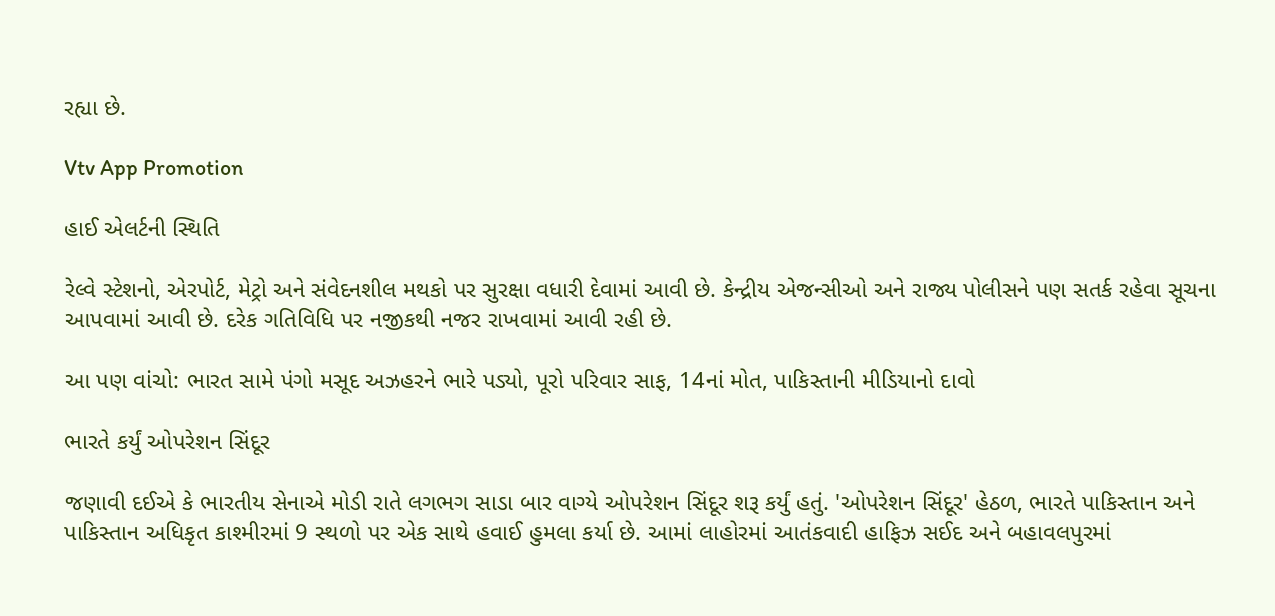રહ્યા છે.

Vtv App Promotion

હાઈ એલર્ટની સ્થિતિ

રેલ્વે સ્ટેશનો, એરપોર્ટ, મેટ્રો અને સંવેદનશીલ મથકો પર સુરક્ષા વધારી દેવામાં આવી છે. કેન્દ્રીય એજન્સીઓ અને રાજ્ય પોલીસને પણ સતર્ક રહેવા સૂચના આપવામાં આવી છે. દરેક ગતિવિધિ પર નજીકથી નજર રાખવામાં આવી રહી છે.

આ પણ વાંચો: ભારત સામે પંગો મસૂદ અઝહરને ભારે પડ્યો, પૂરો પરિવાર સાફ, 14નાં મોત, પાકિસ્તાની મીડિયાનો દાવો

ભારતે કર્યું ઓપરેશન સિંદૂર

જણાવી દઈએ કે ભારતીય સેનાએ મોડી રાતે લગભગ સાડા બાર વાગ્યે ઓપરેશન સિંદૂર શરૂ કર્યું હતું. 'ઓપરેશન સિંદૂર' હેઠળ, ભારતે પાકિસ્તાન અને પાકિસ્તાન અધિકૃત કાશ્મીરમાં 9 સ્થળો પર એક સાથે હવાઈ હુમલા કર્યા છે. આમાં લાહોરમાં આતંકવાદી હાફિઝ સઈદ અને બહાવલપુરમાં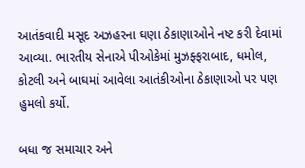આતંકવાદી મસૂદ અઝહરના ઘણા ઠેકાણાઓને નષ્ટ કરી દેવામાં આવ્યા. ભારતીય સેનાએ પીઓકેમાં મુઝફ્ફરાબાદ, ધમોલ, કોટલી અને બાઘમાં આવેલા આતંકીઓના ઠેકાણાઓ પર પણ હુમલો કર્યો.

બધા જ સમાચાર અને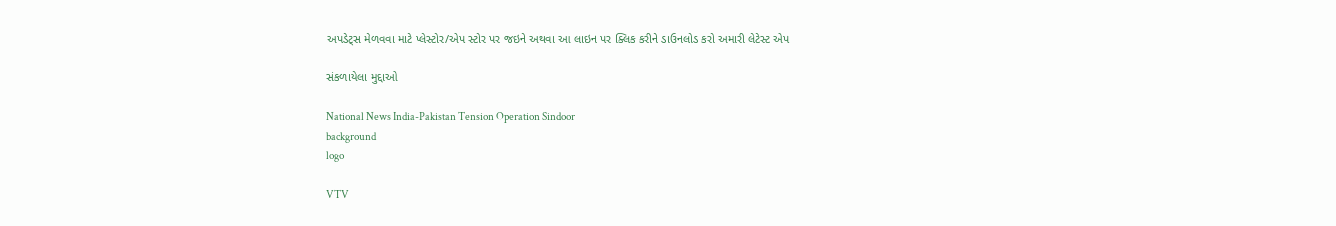અપડેટ્સ મેળવવા માટે પ્લેસ્ટોર/એપ સ્ટોર પર જઇને અથવા આ લાઇન પર ક્લિક કરીને ડાઉનલોડ કરો અમારી લેટેસ્ટ એપ

સંકળાયેલા મુદ્દાઓ

National News India-Pakistan Tension Operation Sindoor
background
logo

VTV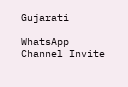Gujarati

WhatsApp Channel Invite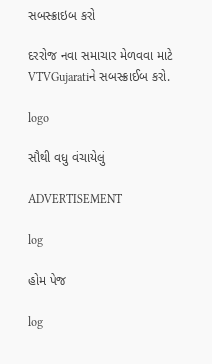સબસ્ક્રાઇબ કરો

દરરોજ નવા સમાચાર મેળવવા માટે VTVGujaratiને સબસ્ક્રાઈબ કરો.

logo

સૌથી વધુ વંચાયેલું

ADVERTISEMENT

log

હોમ પેજ

log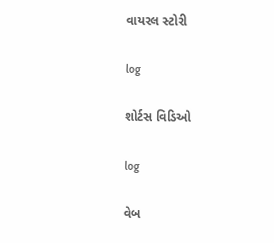વાયરલ સ્ટોરી

log

શોર્ટસ વિડિઓ

log

વેબ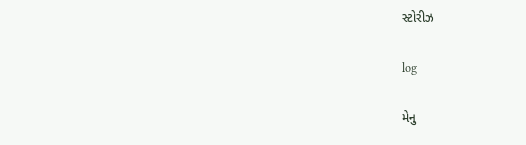સ્ટોરીઝ

log

મેનુ